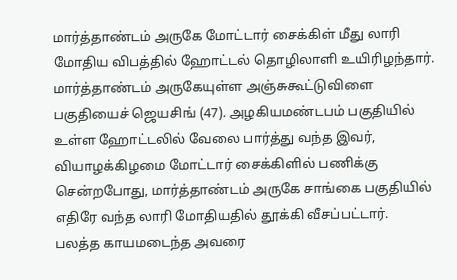மார்த்தாண்டம் அருகே மோட்டார் சைக்கிள் மீது லாரி மோதிய விபத்தில் ஹோட்டல் தொழிலாளி உயிரிழந்தார்.
மார்த்தாண்டம் அருகேயுள்ள அஞ்சுகூட்டுவிளை பகுதியைச் ஜெயசிங் (47). அழகியமண்டபம் பகுதியில் உள்ள ஹோட்டலில் வேலை பார்த்து வந்த இவர், வியாழக்கிழமை மோட்டார் சைக்கிளில் பணிக்கு சென்றபோது, மார்த்தாண்டம் அருகே சாங்கை பகுதியில் எதிரே வந்த லாரி மோதியதில் தூக்கி வீசப்பட்டார்.
பலத்த காயமடைந்த அவரை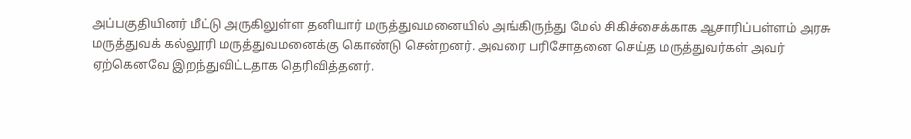அப்பகுதியினர் மீட்டு அருகிலுள்ள தனியார் மருத்துவமனையில் அங்கிருந்து மேல் சிகிச்சைக்காக ஆசாரிப்பள்ளம் அரசு மருத்துவக் கல்லூரி மருத்துவமனைக்கு கொண்டு சென்றனர். அவரை பரிசோதனை செய்த மருத்துவர்கள் அவர் ஏற்கெனவே இறந்துவிட்டதாக தெரிவித்தனர்.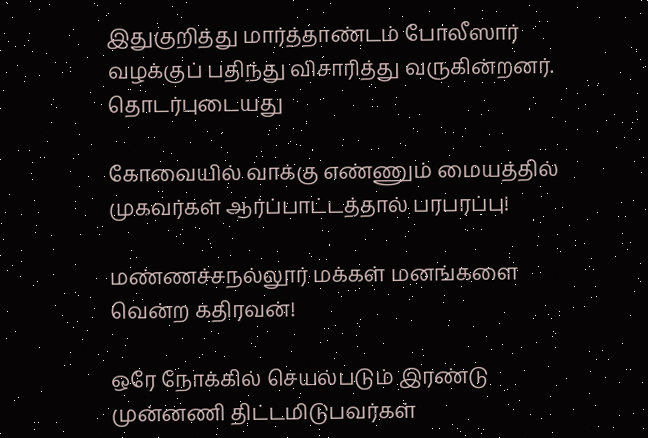இதுகுறித்து மார்த்தாண்டம் போலீஸார் வழக்குப் பதிந்து விசாரித்து வருகின்றனர்.
தொடர்புடையது

கோவையில் வாக்கு எண்ணும் மையத்தில் முகவர்கள் ஆர்ப்பாட்டத்தால் பரபரப்பு!

மண்ணச்சநல்லூர் மக்கள் மனங்களை வென்ற கதிரவன்!

ஒரே நோக்கில் செயல்படும் இரண்டு முன்னணி திட்டமிடுபவர்கள்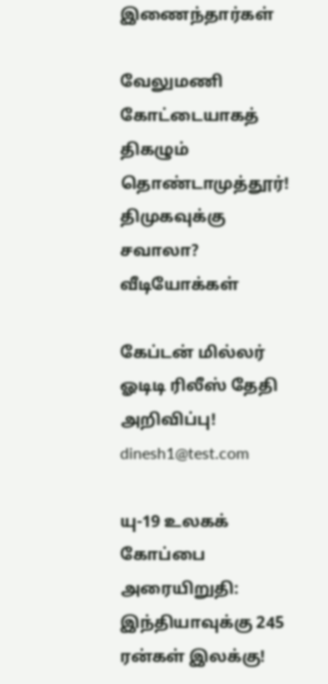இணைந்தார்கள்

வேலுமணி கோட்டையாகத் திகழும் தொண்டாமுத்தூர்! திமுகவுக்கு சவாலா?
வீடியோக்கள்

கேப்டன் மில்லர் ஓடிடி ரிலீஸ் தேதி அறிவிப்பு!
dinesh1@test.com

யு-19 உலகக் கோப்பை அரையிறுதி: இந்தியாவுக்கு 245 ரன்கள் இலக்கு!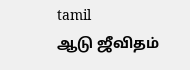tamil
ஆடு ஜீவிதம்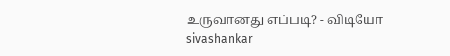உருவானது எப்படி? - விடியோ
sivashankar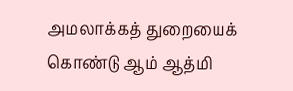அமலாக்கத் துறையைக் கொண்டு ஆம் ஆத்மி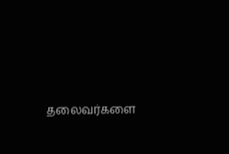தலைவர்களை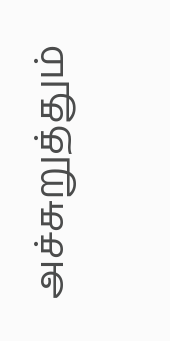அச்சுறுத்தும்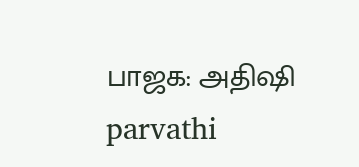பாஜக: அதிஷி
parvathi